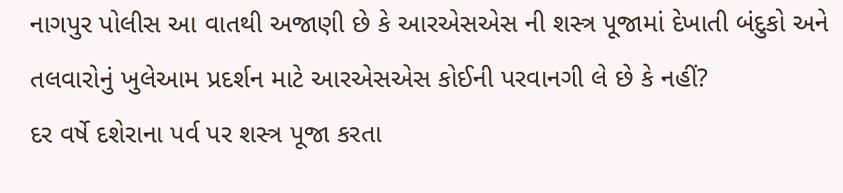નાગપુર પોલીસ આ વાતથી અજાણી છે કે આરએસએસ ની શસ્ત્ર પૂજામાં દેખાતી બંદુકો અને તલવારોનું ખુલેઆમ પ્રદર્શન માટે આરએસએસ કોઈની પરવાનગી લે છે કે નહીં?
દર વર્ષે દશેરાના પર્વ પર શસ્ત્ર પૂજા કરતા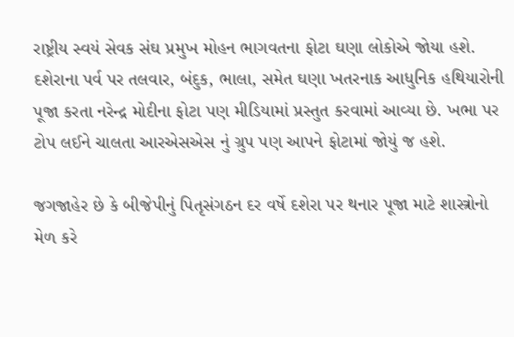રાષ્ટ્રીય સ્વયં સેવક સંઘ પ્રમુખ મોહન ભાગવતના ફોટા ઘણા લોકોએ જોયા હશે. દશેરાના પર્વ પર તલવાર, બંદુક, ભાલા, સમેત ઘણા ખતરનાક આધુનિક હથિયારોની પૂજા કરતા નરેન્દ્ર મોદીના ફોટા પણ મીડિયામાં પ્રસ્તુત કરવામાં આવ્યા છે. ખભા પર ટોપ લઈને ચાલતા આરએસએસ નું ગ્રુપ પણ આપને ફોટામાં જોયું જ હશે.

જગજાહેર છે કે બીજેપીનું પિતૃસંગઠન દર વર્ષે દશેરા પર થનાર પૂજા માટે શાસ્ત્રોનો મેળ કરે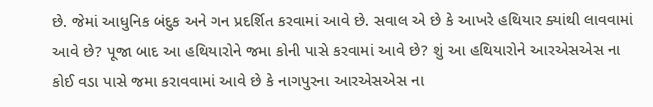છે. જેમાં આધુનિક બંદુક અને ગન પ્રદર્શિત કરવામાં આવે છે. સવાલ એ છે કે આખરે હથિયાર ક્યાંથી લાવવામાં આવે છે? પૂજા બાદ આ હથિયારોને જમા કોની પાસે કરવામાં આવે છે? શું આ હથિયારોને આરએસએસ ના કોઈ વડા પાસે જમા કરાવવામાં આવે છે કે નાગપુરના આરએસએસ ના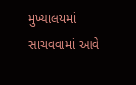મુખ્યાલયમાં સાચવવામાં આવે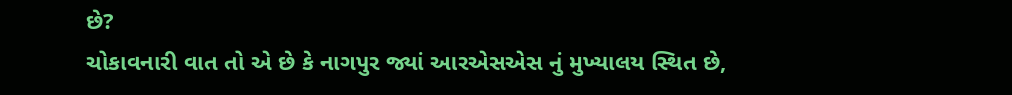છે?
ચોકાવનારી વાત તો એ છે કે નાગપુર જ્યાં આરએસએસ નું મુખ્યાલય સ્થિત છે,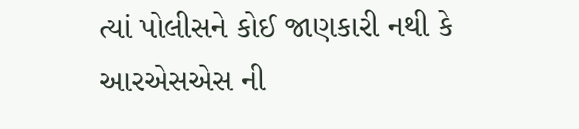ત્યાં પોલીસને કોઈ જાણકારી નથી કે આરએસએસ ની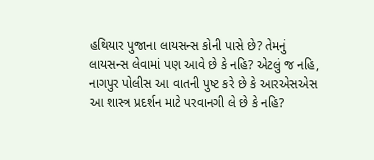હથિયાર પુજાના લાયસન્સ કોની પાસે છે? તેમનું લાયસન્સ લેવામાં પણ આવે છે કે નહિ? એટલું જ નહિ, નાગપુર પોલીસ આ વાતની પુષ્ટ કરે છે કે આરએસએસ આ શાસ્ત્ર પ્રદર્શન માટે પરવાનગી લે છે કે નહિ?